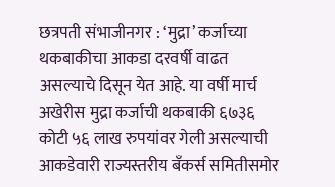छत्रपती संभाजीनगर : ‘मुद्रा’ कर्जाच्या थकबाकीचा आकडा दरवर्षी वाढत असल्याचे दिसून येत आहे. या वर्षी मार्च अखेरीस मुद्रा कर्जाची थकबाकी ६७३६ कोटी ५६ लाख रुपयांवर गेली असल्याची आकडेवारी राज्यस्तरीय बँकर्स समितीसमोर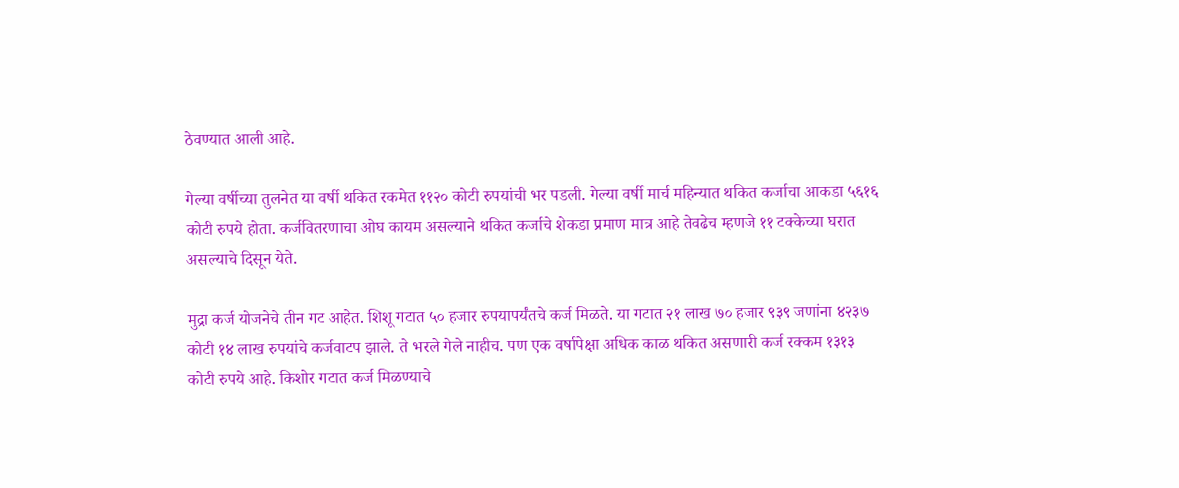ठेवण्यात आली आहे.

गेल्या वर्षीच्या तुलनेत या वर्षी थकित रकमेत ११२० कोटी रुपयांची भर पडली. गेल्या वर्षी मार्च महिन्यात थकित कर्जाचा आकडा ५६१६ कोटी रुपये होता. कर्जवितरणाचा ओघ कायम असल्याने थकित कर्जाचे शेकडा प्रमाण मात्र आहे तेवढेच म्हणजे ११ टक्केच्या घरात असल्याचे दिसून येते.

मुद्रा कर्ज योजनेचे तीन गट आहेत. शिशू गटात ५० हजार रुपयापर्यंतचे कर्ज मिळते. या गटात २१ लाख ७० हजार ९३९ जणांना ४२३७ कोटी १४ लाख रुपयांचे कर्जवाटप झाले. ते भरले गेले नाहीच. पण एक वर्षापेक्षा अधिक काळ थकित असणारी कर्ज रक्कम १३१३ कोटी रुपये आहे. किशोर गटात कर्ज मिळण्याचे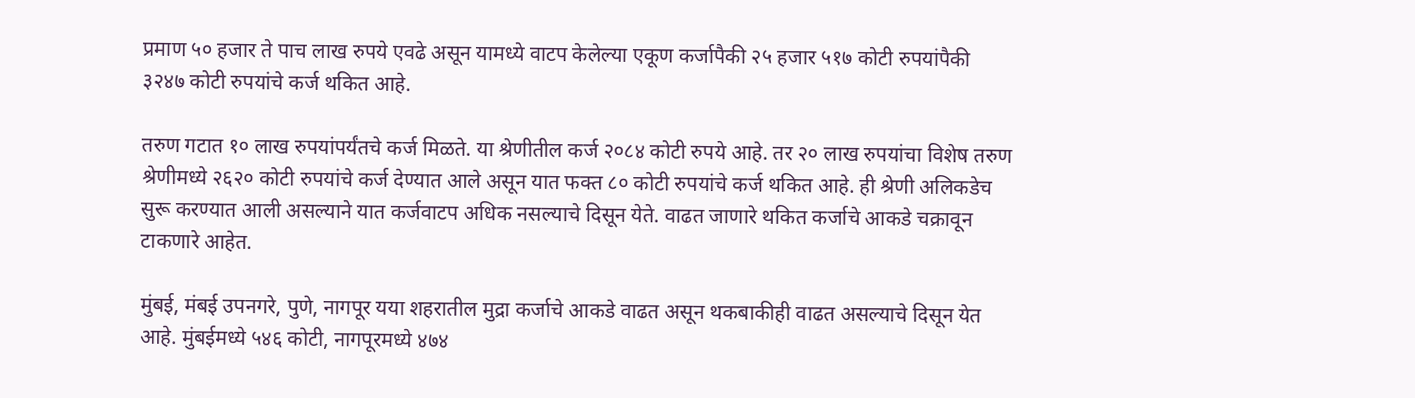प्रमाण ५० हजार ते पाच लाख रुपये एवढे असून यामध्ये वाटप केलेल्या एकूण कर्जापैकी २५ हजार ५१७ कोटी रुपयांपैकी ३२४७ कोटी रुपयांचे कर्ज थकित आहे.

तरुण गटात १० लाख रुपयांपर्यंतचे कर्ज मिळते. या श्रेणीतील कर्ज २०८४ कोटी रुपये आहे. तर २० लाख रुपयांचा विशेष तरुण श्रेणीमध्ये २६२० कोटी रुपयांचे कर्ज देण्यात आले असून यात फक्त ८० कोटी रुपयांचे कर्ज थकित आहे. ही श्रेणी अलिकडेच सुरू करण्यात आली असल्याने यात कर्जवाटप अधिक नसल्याचे दिसून येते. वाढत जाणारे थकित कर्जाचे आकडे चक्रावून टाकणारे आहेत.

मुंबई, मंबई उपनगरे, पुणे, नागपूर यया शहरातील मुद्रा कर्जाचे आकडे वाढत असून थकबाकीही वाढत असल्याचे दिसून येत आहे. मुंबईमध्ये ५४६ कोटी, नागपूरमध्ये ४७४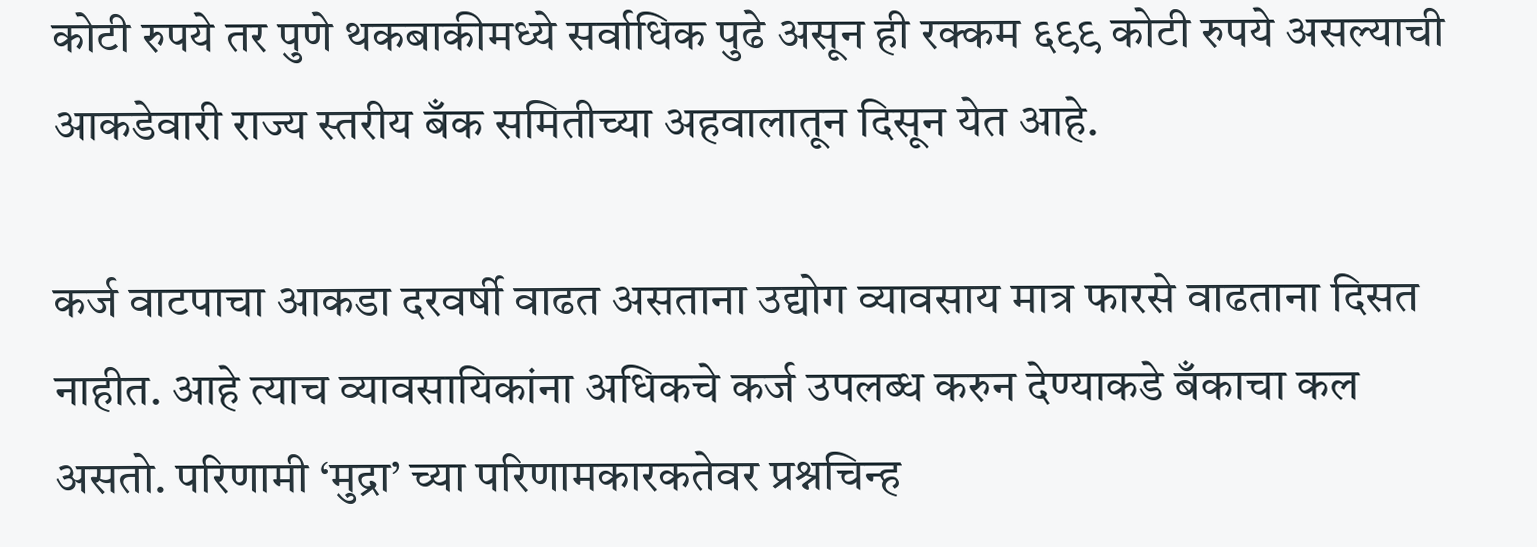कोटी रुपये तर पुणे थकबाकीमध्ये सर्वाधिक पुढे असून ही रक्कम ६९९ कोटी रुपये असल्याची आकडेवारी राज्य स्तरीय बँक समितीच्या अहवालातून दिसून येत आहे.

कर्ज वाटपाचा आकडा दरवर्षी वाढत असताना उद्योग व्यावसाय मात्र फारसे वाढताना दिसत नाहीत. आहे त्याच व्यावसायिकांना अधिकचे कर्ज उपलब्ध करुन देण्याकडे बँकाचा कल असतो. परिणामी ‘मुद्रा’ च्या परिणामकारकतेवर प्रश्नचिन्ह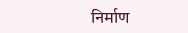निर्माण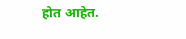होत आहेत.